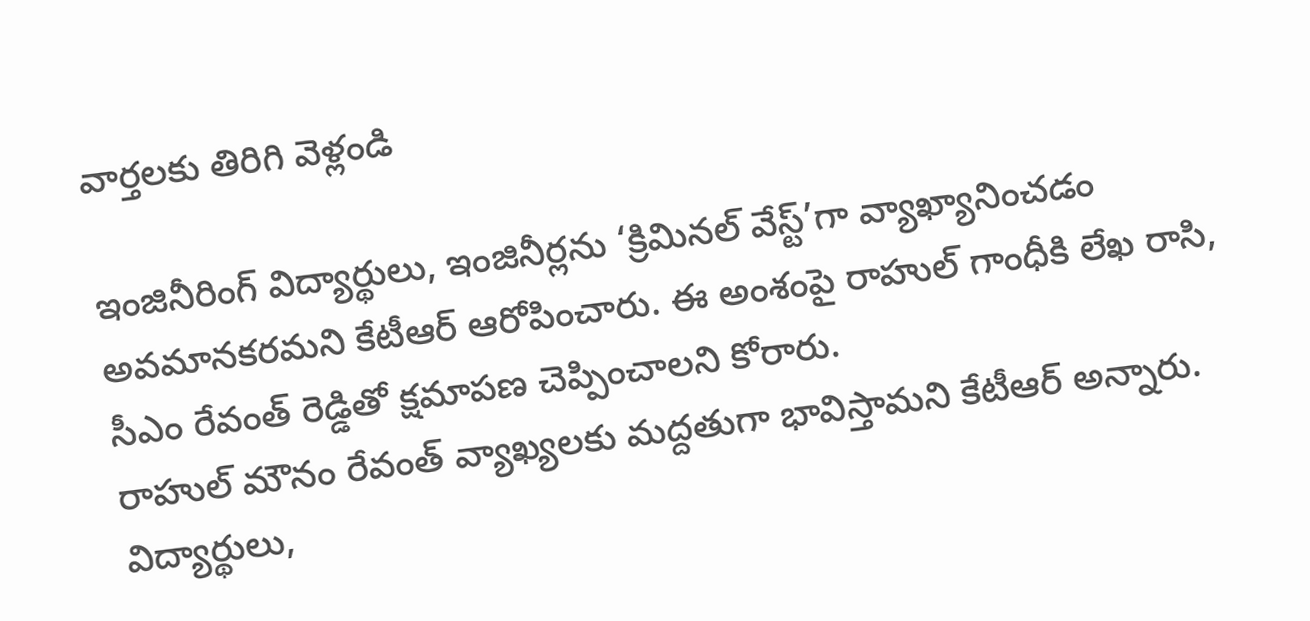వార్తలకు తిరిగి వెళ్లండి

ఇంజినీరింగ్ విద్యార్థులు, ఇంజినీర్లను ‘క్రిమినల్ వేస్ట్’గా వ్యాఖ్యానించడం అవమానకరమని కేటీఆర్ ఆరోపించారు. ఈ అంశంపై రాహుల్ గాంధీకి లేఖ రాసి, సీఎం రేవంత్ రెడ్డితో క్షమాపణ చెప్పించాలని కోరారు.
రాహుల్ మౌనం రేవంత్ వ్యాఖ్యలకు మద్దతుగా భావిస్తామని కేటీఆర్ అన్నారు. విద్యార్థులు,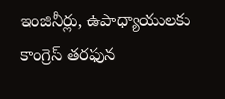ఇంజినీర్లు, ఉపాధ్యాయులకు కాంగ్రెస్ తరఫున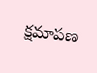క్షమాపణ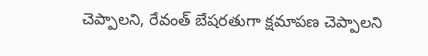చెప్పాలని, రేవంత్ బేషరతుగా క్షమాపణ చెప్పాలని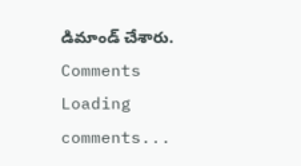డిమాండ్ చేశారు.
Comments
Loading comments...